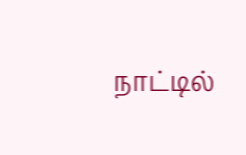நாட்டில்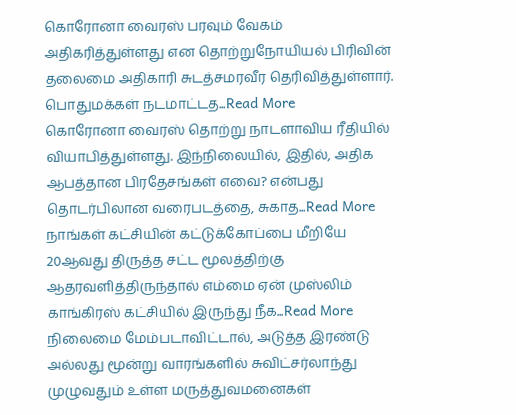கொரோனா வைரஸ் பரவும் வேகம் அதிகரித்துள்ளது என தொற்றுநோயியல் பிரிவின் தலைமை அதிகாரி சுடத்சமரவீர தெரிவித்துள்ளார். பொதுமக்கள் நடமாட்டத...Read More
கொரோனா வைரஸ் தொற்று நாடளாவிய ரீதியில் வியாபித்துள்ளது. இந்நிலையில், இதில், அதிக ஆபத்தான பிரதேசங்கள் எவை? என்பது தொடர்பிலான வரைபடத்தை, சுகாத...Read More
நாங்கள் கட்சியின் கட்டுக்கோப்பை மீறியே 20ஆவது திருத்த சட்ட மூலத்திற்கு ஆதரவளித்திருந்தால் எம்மை ஏன் முஸ்லிம் காங்கிரஸ் கட்சியில் இருந்து நீக...Read More
நிலைமை மேம்படாவிட்டால், அடுத்த இரண்டு அல்லது மூன்று வாரங்களில் சுவிட்சர்லாந்து முழுவதும் உள்ள மருத்துவமனைகள்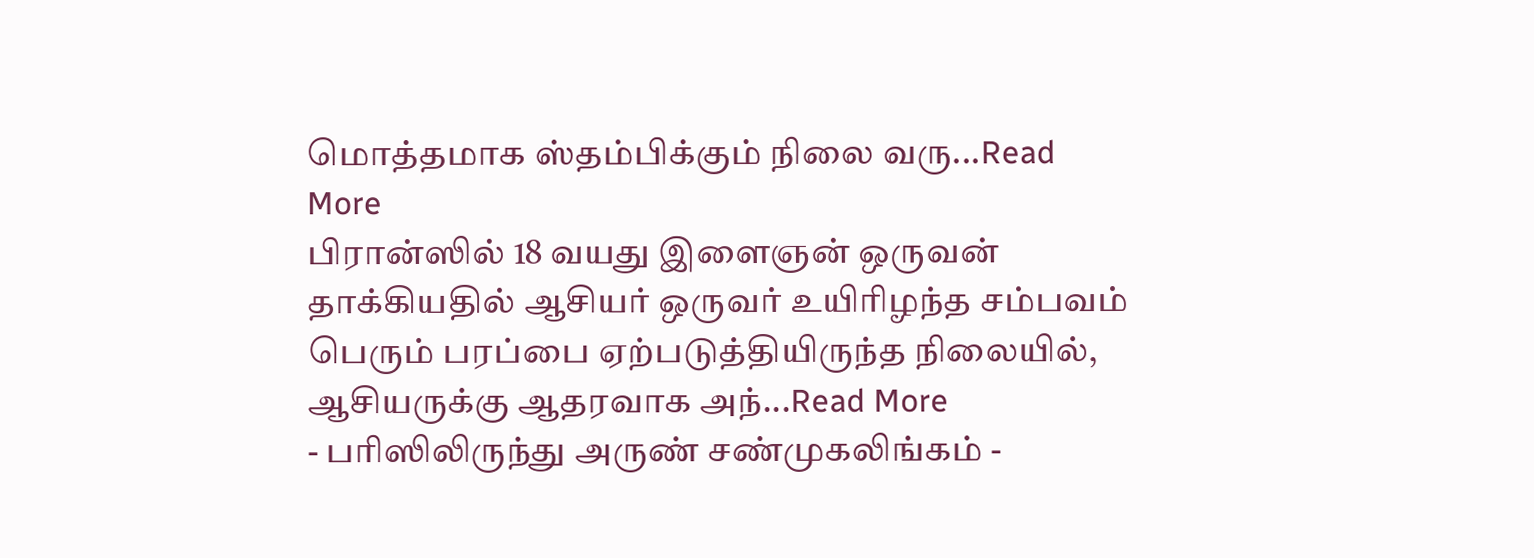மொத்தமாக ஸ்தம்பிக்கும் நிலை வரு...Read More
பிரான்ஸில் 18 வயது இளைஞன் ஒருவன் தாக்கியதில் ஆசியர் ஒருவர் உயிரிழந்த சம்பவம் பெரும் பரப்பை ஏற்படுத்தியிருந்த நிலையில், ஆசியருக்கு ஆதரவாக அந்...Read More
- பரிஸிலிருந்து அருண் சண்முகலிங்கம் -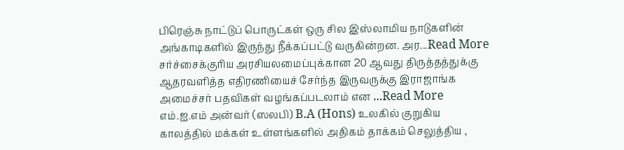பிரெஞ்சு நாட்டுப் பொருட்கள் ஒரு சில இஸ்லாமிய நாடுகளின் அங்காடிகளில் இருந்து நீக்கப்பட்டு வருகின்றன. அர...Read More
சர்ச்சைக்குரிய அரசியலமைப்புக்கான 20 ஆவது திருத்தத்துக்கு ஆதரவளித்த எதிரணியைச் சேர்ந்த இருவருக்கு இராஜாங்க அமைச்சர் பதவிகள் வழங்கப்படலாம் என ...Read More
எம்.ஐ.எம் அன்வர் (ஸலபி) B.A (Hons) உலகில் குறுகிய காலத்தில் மக்கள் உள்ளங்களில் அதிகம் தாக்கம் செலுத்திய ,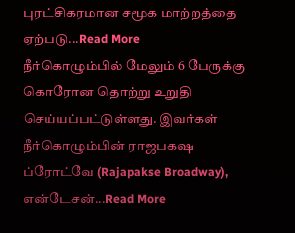புரட்சிகரமான சமூக மாற்றத்தை ஏற்படு...Read More
நீர்கொழும்பில் மேலும் 6 பேருக்கு கொரோன தொற்று உறுதி செய்யப்பட்டுள்ளது. இவர்கள் நீர்கொழும்பின் ராஜபகஷ ப்ரோட்வே (Rajapakse Broadway), என்டேசன்...Read More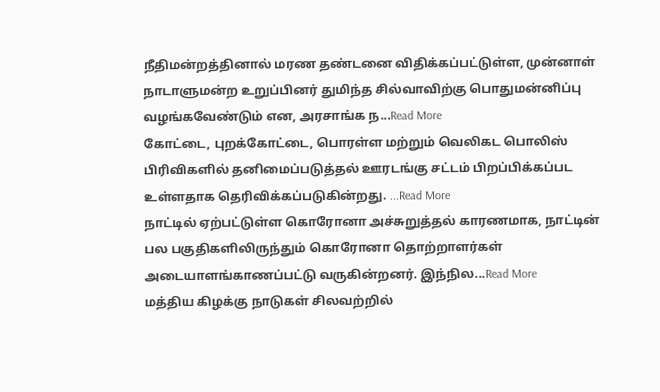நீதிமன்றத்தினால் மரண தண்டனை விதிக்கப்பட்டுள்ள, முன்னாள் நாடாளுமன்ற உறுப்பினர் துமிந்த சில்வாவிற்கு பொதுமன்னிப்பு வழங்கவேண்டும் என, அரசாங்க ந...Read More
கோட்டை, புறக்கோட்டை, பொரள்ள மற்றும் வெலிகட பொலிஸ் பிரிவிகளில் தனிமைப்படுத்தல் ஊரடங்கு சட்டம் பிறப்பிக்கப்பட உள்ளதாக தெரிவிக்கப்படுகின்றது. ...Read More
நாட்டில் ஏற்பட்டுள்ள கொரோனா அச்சுறுத்தல் காரணமாக, நாட்டின் பல பகுதிகளிலிருந்தும் கொரோனா தொற்றாளர்கள் அடையாளங்காணப்பட்டு வருகின்றனர். இந்நில...Read More
மத்திய கிழக்கு நாடுகள் சிலவற்றில்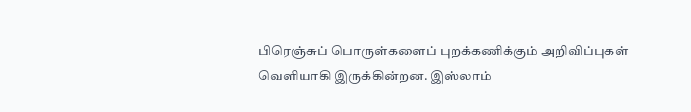பிரெஞ்சுப் பொருள்களைப் புறக்கணிக்கும் அறிவிப்புகள் வெளியாகி இருக்கின்றன. இஸ்லாம்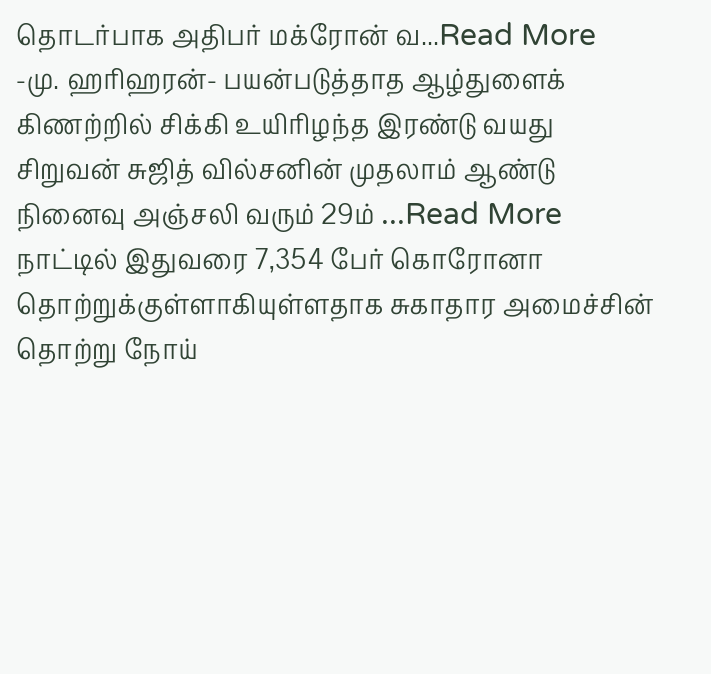தொடர்பாக அதிபர் மக்ரோன் வ...Read More
-மு. ஹரிஹரன்- பயன்படுத்தாத ஆழ்துளைக் கிணற்றில் சிக்கி உயிரிழந்த இரண்டு வயது சிறுவன் சுஜித் வில்சனின் முதலாம் ஆண்டு நினைவு அஞ்சலி வரும் 29ம் ...Read More
நாட்டில் இதுவரை 7,354 பேர் கொரோனா தொற்றுக்குள்ளாகியுள்ளதாக சுகாதார அமைச்சின் தொற்று நோய்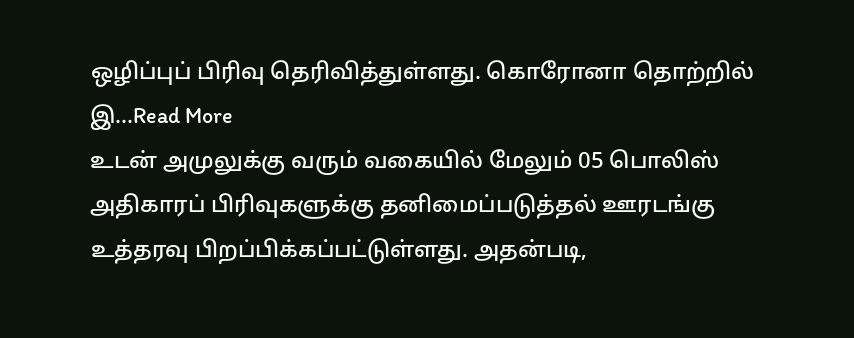ஒழிப்புப் பிரிவு தெரிவித்துள்ளது. கொரோனா தொற்றில் இ...Read More
உடன் அமுலுக்கு வரும் வகையில் மேலும் 05 பொலிஸ் அதிகாரப் பிரிவுகளுக்கு தனிமைப்படுத்தல் ஊரடங்கு உத்தரவு பிறப்பிக்கப்பட்டுள்ளது. அதன்படி,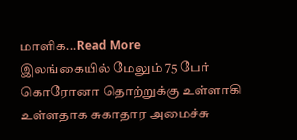மாளிக...Read More
இலங்கையில் மேலும் 75 பேர் கொரோனா தொற்றுக்கு உள்ளாகி உள்ளதாக சுகாதார அமைச்சு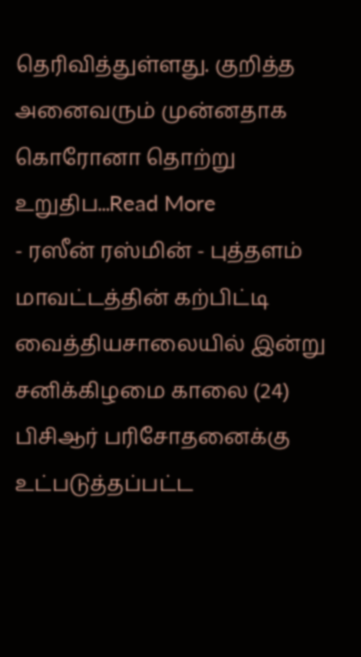தெரிவித்துள்ளது. குறித்த அனைவரும் முன்னதாக கொரோனா தொற்று உறுதிப...Read More
- ரஸீன் ரஸ்மின் - புத்தளம் மாவட்டத்தின் கற்பிட்டி வைத்தியசாலையில் இன்று சனிக்கிழமை காலை (24) பிசிஆர் பரிசோதனைக்கு உட்படுத்தப்பட்ட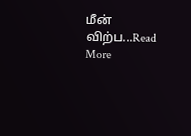மீன் விற்ப...Read More